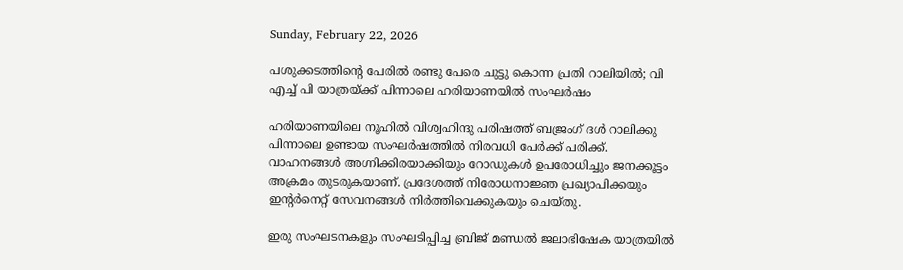Sunday, February 22, 2026

പശുക്കടത്തിൻ്റെ പേരിൽ രണ്ടു പേരെ ചുട്ടു കൊന്ന പ്രതി റാലിയിൽ; വി എച്ച് പി യാത്രയ്ക്ക് പിന്നാലെ ഹരിയാണയിൽ സംഘർഷം

ഹരിയാണയിലെ നൂഹില്‍ വിശ്വഹിന്ദു പരിഷത്ത് ബജ്രംഗ് ദൾ റാലിക്കു പിന്നാലെ ഉണ്ടായ സംഘര്‍ഷത്തില്‍ നിരവധി പേര്‍ക്ക് പരിക്ക്. വാഹനങ്ങള്‍ അഗ്നിക്കിരയാക്കിയും റോഡുകൾ ഉപരോധിച്ചും ജനക്കൂട്ടം അക്രമം തുടരുകയാണ്. പ്രദേശത്ത് നിരോധനാജ്ഞ പ്രഖ്യാപിക്കയും ഇന്റര്‍നെറ്റ് സേവനങ്ങൾ നിര്‍ത്തിവെക്കുകയും ചെയ്തു.

ഇരു സംഘടനകളും സംഘടിപ്പിച്ച ബ്രിജ് മണ്ഡൽ ജലാഭിഷേക യാത്രയിൽ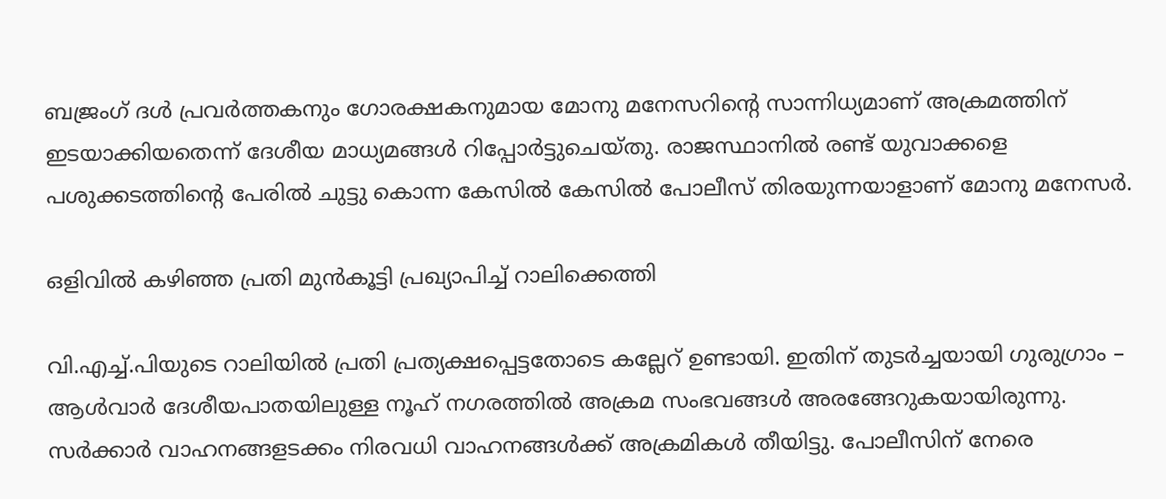ബജ്രംഗ് ദള്‍ പ്രവര്‍ത്തകനും ഗോരക്ഷകനുമായ മോനു മനേസറിന്റെ സാന്നിധ്യമാണ് അക്രമത്തിന് ഇടയാക്കിയതെന്ന് ദേശീയ മാധ്യമങ്ങള്‍ റിപ്പോര്‍ട്ടുചെയ്തു. രാജസ്ഥാനില്‍ രണ്ട് യുവാക്കളെ പശുക്കടത്തിൻ്റെ പേരിൽ ചുട്ടു കൊന്ന കേസിൽ കേസില്‍ പോലീസ് തിരയുന്നയാളാണ് മോനു മനേസര്‍.

ഒളിവിൽ കഴിഞ്ഞ പ്രതി മുൻകൂട്ടി പ്രഖ്യാപിച്ച് റാലിക്കെത്തി

വി.എച്ച്.പിയുടെ റാലിയിൽ പ്രതി പ്രത്യക്ഷപ്പെട്ടതോടെ കല്ലേറ് ഉണ്ടായി. ഇതിന് തുടർച്ചയായി ഗുരുഗ്രാം – ആള്‍വാര്‍ ദേശീയപാതയിലുള്ള നൂഹ് നഗരത്തില്‍ അക്രമ സംഭവങ്ങള്‍ അരങ്ങേറുകയായിരുന്നു. സര്‍ക്കാര്‍ വാഹനങ്ങളടക്കം നിരവധി വാഹനങ്ങള്‍ക്ക് അക്രമികള്‍ തീയിട്ടു. പോലീസിന് നേരെ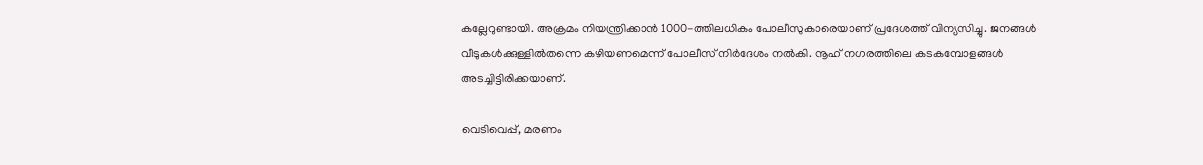കല്ലേറുണ്ടായി. അക്രമം നിയന്ത്രിക്കാന്‍ 1000-ത്തിലധികം പോലീസുകാരെയാണ് പ്രദേശത്ത് വിന്യസിച്ചു. ജനങ്ങള്‍ വീടുകള്‍ക്കുള്ളില്‍തന്നെ കഴിയണമെന്ന് പോലീസ് നിര്‍ദേശം നല്‍കി. നൂഹ് നഗരത്തിലെ കടകമ്പോളങ്ങള്‍ അടച്ചിട്ടിരിക്കയാണ്.

വെടിവെപ്പ്, മരണം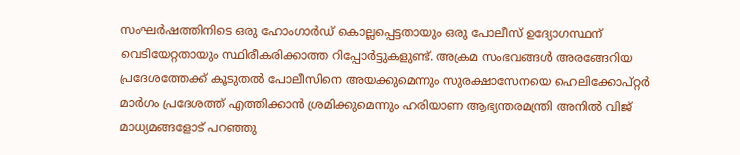സംഘര്‍ഷത്തിനിടെ ഒരു ഹോംഗാര്‍ഡ് കൊല്ലപ്പെട്ടതായും ഒരു പോലീസ് ഉദ്യോഗസ്ഥന് വെടിയേറ്റതായും സ്ഥിരീകരിക്കാത്ത റിപ്പോര്‍ട്ടുകളുണ്ട്. അക്രമ സംഭവങ്ങള്‍ അരങ്ങേറിയ പ്രദേശത്തേക്ക് കൂടുതല്‍ പോലീസിനെ അയക്കുമെന്നും സുരക്ഷാസേനയെ ഹെലിക്കോപ്റ്റര്‍ മാര്‍ഗം പ്രദേശത്ത് എത്തിക്കാന്‍ ശ്രമിക്കുമെന്നും ഹരിയാണ ആഭ്യന്തരമന്ത്രി അനില്‍ വിജ് മാധ്യമങ്ങളോട് പറഞ്ഞു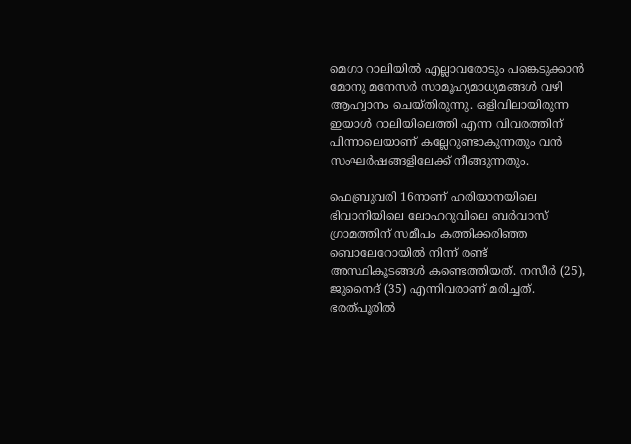മെഗാ റാലിയിൽ എല്ലാവരോടും പങ്കെടുക്കാൻ മോനു മനേസർ സാമൂഹ്യമാധ്യമങ്ങൾ വഴി ആഹ്വാനം ചെയ്തിരുന്നു. ഒളിവിലായിരുന്ന ഇയാൾ റാലിയിലെത്തി എന്ന വിവരത്തിന് പിന്നാലെയാണ് കല്ലേറുണ്ടാകുന്നതും വൻ സംഘർഷങ്ങളിലേക്ക് നീങ്ങുന്നതും.

ഫെബ്രുവരി 16നാണ് ഹരിയാനയിലെ ഭിവാനിയിലെ ലോഹറുവിലെ ബർവാസ് ഗ്രാമത്തിന് സമീപം കത്തിക്കരിഞ്ഞ ബൊലേറോയിൽ നിന്ന് രണ്ട് അസ്ഥികൂടങ്ങൾ കണ്ടെത്തിയത്. നസീർ (25), ജുനൈദ് (35) എന്നിവരാണ് മരിച്ചത്. ഭരത്പൂരിൽ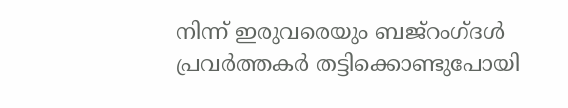നിന്ന് ഇരുവരെയും ബജ്‌റംഗ്ദൾ പ്രവർത്തകർ തട്ടിക്കൊണ്ടുപോയി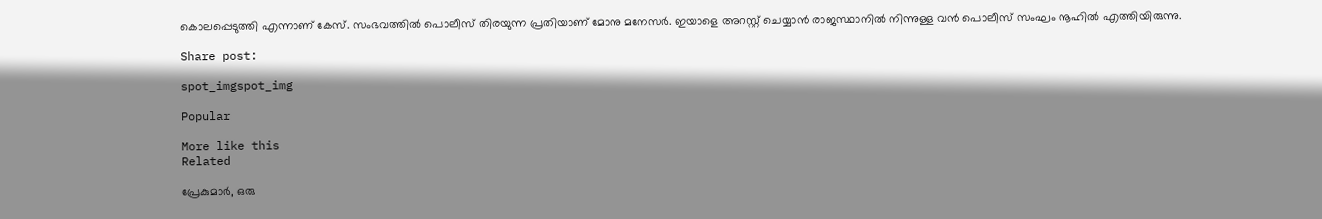കൊലപ്പെടുത്തി എന്നാണ് കേസ്. സംഭവത്തിൽ പൊലീസ് തിരയുന്ന പ്രതിയാണ് മോനു മനേസർ. ഇയാളെ അറസ്റ്റ് ചെയ്യാൻ രാജസ്ഥാനിൽ നിന്നുള്ള വൻ പൊലീസ് സംഘം നൂഹിൽ എത്തിയിരുന്നു.

Share post:

spot_imgspot_img

Popular

More like this
Related

പ്രേകുമാർ, ഒരു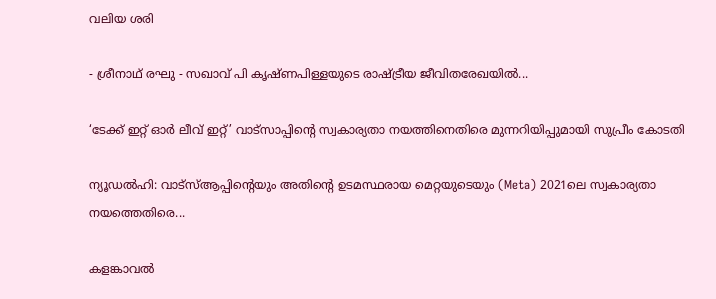വലിയ ശരി

- ശ്രീനാഥ് രഘു - സഖാവ് പി കൃഷ്ണപിള്ളയുടെ രാഷ്ട്രീയ ജീവിതരേഖയിൽ...

‘ടേക്ക് ഇറ്റ് ഓർ ലീവ് ഇറ്റ്’ വാട്സാപ്പിന്റെ സ്വകാര്യതാ നയത്തിനെതിരെ മുന്നറിയിപ്പുമായി സുപ്രീം കോടതി

ന്യൂഡൽഹി: വാട്‌സ്ആപ്പിന്റെയും അതിന്റെ ഉടമസ്ഥരായ മെറ്റയുടെയും (Meta) 2021ലെ സ്വകാര്യതാ നയത്തെതിരെ...

കളങ്കാവൽ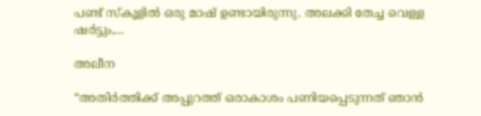പണ്ട് സ്കൂളിൽ ഒരു മാഷ് ഉണ്ടായിരുന്നു. അലക്കി തേച്ച വെള്ള ഷർട്ടും,...

അലീന

“അതിര്‍ത്തിക്ക് അപ്പുറത്ത് ഒരാകാശം പണിയപ്പെടുന്നത് ഞാന്‍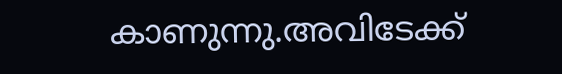കാണുന്നു.അവിടേക്ക്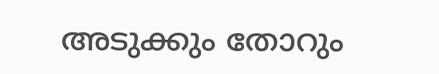അടുക്കും തോറും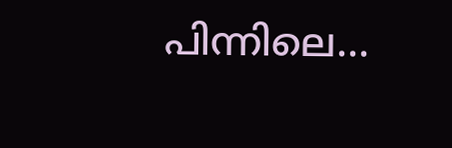പിന്നിലെ...